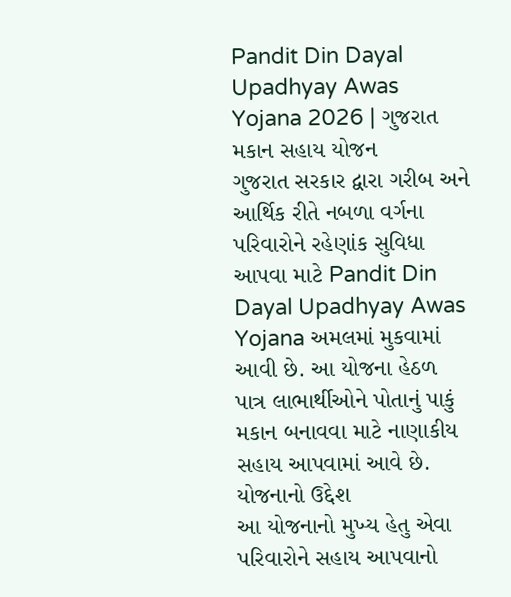Pandit Din Dayal Upadhyay Awas Yojana 2026 | ગુજરાત મકાન સહાય યોજન
ગુજરાત સરકાર દ્વારા ગરીબ અને આર્થિક રીતે નબળા વર્ગના પરિવારોને રહેણાંક સુવિધા આપવા માટે Pandit Din Dayal Upadhyay Awas Yojana અમલમાં મુકવામાં આવી છે. આ યોજના હેઠળ પાત્ર લાભાર્થીઓને પોતાનું પાકું મકાન બનાવવા માટે નાણાકીય સહાય આપવામાં આવે છે.
યોજનાનો ઉદ્દેશ
આ યોજનાનો મુખ્ય હેતુ એવા પરિવારોને સહાય આપવાનો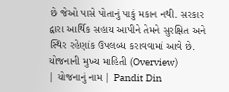છે જેઓ પાસે પોતાનું પાકું મકાન નથી. સરકાર દ્વારા આર્થિક સહાય આપીને તેમને સુરક્ષિત અને સ્થિર રહેણાંક ઉપલબ્ધ કરાવવામાં આવે છે.
યોજનાની મુખ્ય માહિતી (Overview)
| યોજનાનું નામ | Pandit Din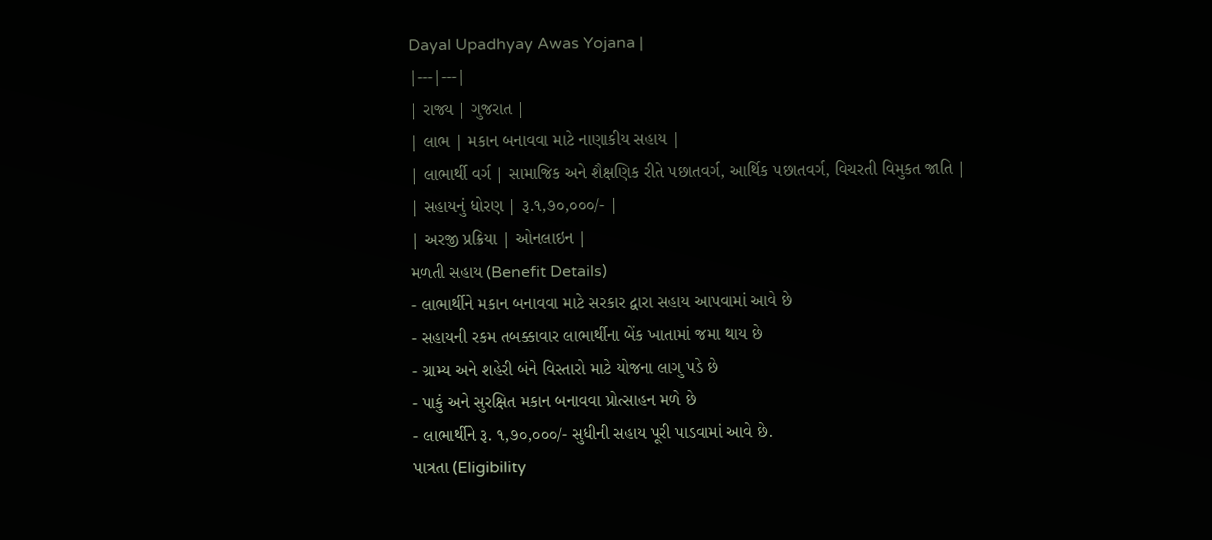Dayal Upadhyay Awas Yojana |
|---|---|
| રાજ્ય | ગુજરાત |
| લાભ | મકાન બનાવવા માટે નાણાકીય સહાય |
| લાભાર્થી વર્ગ | સામાજિક અને શૈક્ષણિક રીતે ૫છાતવર્ગ, આર્થિક ૫છાતવર્ગ, વિચરતી વિમુકત જાતિ |
| સહાયનું ધોરણ | રૂ.૧,૭૦,૦૦૦/- |
| અરજી પ્રક્રિયા | ઓનલાઇન |
મળતી સહાય (Benefit Details)
- લાભાર્થીને મકાન બનાવવા માટે સરકાર દ્વારા સહાય આપવામાં આવે છે
- સહાયની રકમ તબક્કાવાર લાભાર્થીના બેંક ખાતામાં જમા થાય છે
- ગ્રામ્ય અને શહેરી બંને વિસ્તારો માટે યોજના લાગુ પડે છે
- પાકું અને સુરક્ષિત મકાન બનાવવા પ્રોત્સાહન મળે છે
- લાભાર્થીને રૂ. ૧,૭૦,૦૦૦/- સુધીની સહાય પૂરી પાડવામાં આવે છે.
પાત્રતા (Eligibility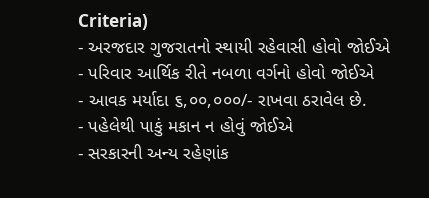Criteria)
- અરજદાર ગુજરાતનો સ્થાયી રહેવાસી હોવો જોઈએ
- પરિવાર આર્થિક રીતે નબળા વર્ગનો હોવો જોઈએ
- આવક મર્યાદા ૬,૦૦,૦૦૦/- રાખવા ઠરાવેલ છે.
- પહેલેથી પાકું મકાન ન હોવું જોઈએ
- સરકારની અન્ય રહેણાંક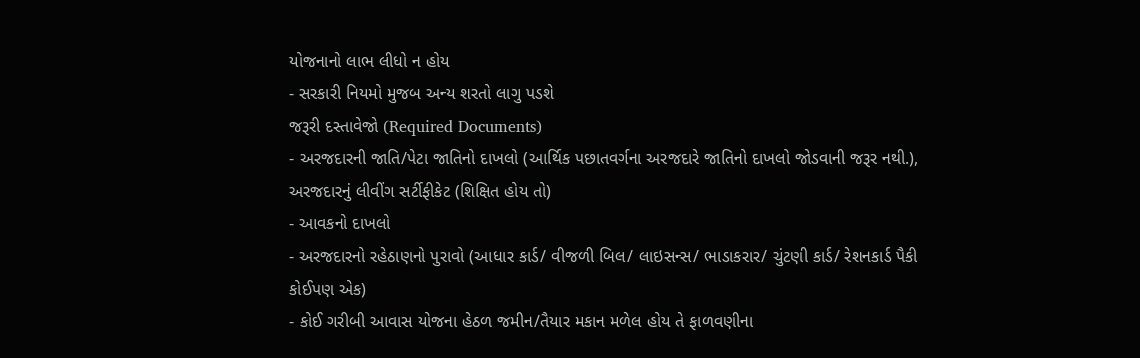યોજનાનો લાભ લીધો ન હોય
- સરકારી નિયમો મુજબ અન્ય શરતો લાગુ પડશે
જરૂરી દસ્તાવેજો (Required Documents)
- અરજદારની જાતિ/પેટા જાતિનો દાખલો (આર્થિક પછાતવર્ગના અરજદારે જાતિનો દાખલો જોડવાની જરૂર નથી.), અરજદારનું લીવીંગ સર્ટીફીકેટ (શિક્ષિત હોય તો)
- આવકનો દાખલો
- અરજદારનો રહેઠાણનો પુરાવો (આધાર કાર્ડ/ વીજળી બિલ/ લાઇસન્સ/ ભાડાકરાર/ ચુંટણી કાર્ડ/ રેશનકાર્ડ પૈકી કોઈપણ એક)
- કોઈ ગરીબી આવાસ યોજના હેઠળ જમીન/તૈયાર મકાન મળેલ હોય તે ફાળવણીના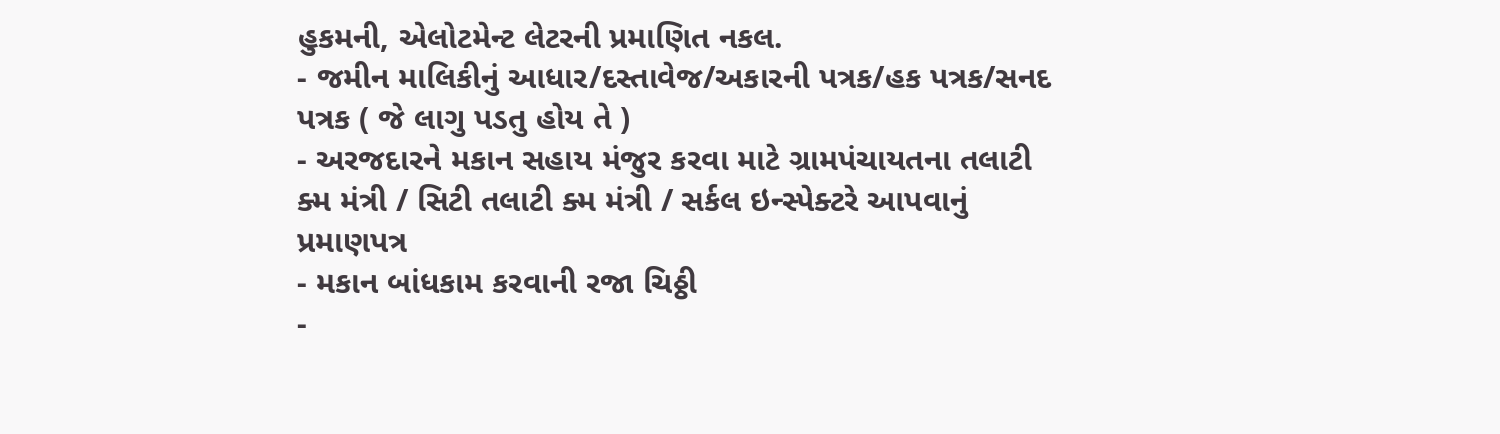હુકમની, એલોટમેન્ટ લેટરની પ્રમાણિત નકલ.
- જમીન માલિકીનું આધાર/દસ્તાવેજ/અકારની પત્રક/હક પત્રક/સનદ પત્રક ( જે લાગુ પડતુ હોય તે )
- અરજદારને મકાન સહાય મંજુર કરવા માટે ગ્રામપંચાયતના તલાટી ક્મ મંત્રી / સિટી તલાટી ક્મ મંત્રી / સર્કલ ઇન્સ્પેક્ટરે આપવાનું પ્રમાણપત્ર
- મકાન બાંધકામ કરવાની રજા ચિઠ્ઠી
-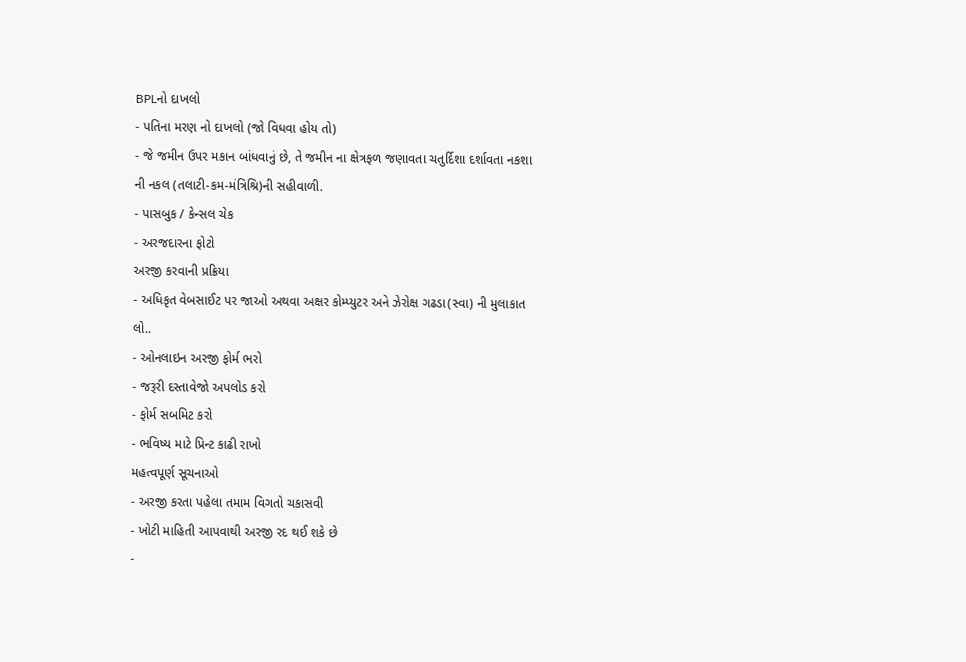BPLનો દાખલો
- પતિના મરણ નો દાખલો (જો વિધવા હોય તો)
- જે જમીન ઉપર મકાન બાંધવાનું છે, તે જમીન ના ક્ષેત્રફળ જણાવતા ચતુર્દિશા દર્શાવતા નકશા ની નકલ (તલાટી-કમ-મંત્રિશ્રિ)ની સહીવાળી.
- પાસબુક / કેન્સલ ચેક
- અરજદારના ફોટો
અરજી કરવાની પ્રક્રિયા
- અધિકૃત વેબસાઈટ પર જાઓ અથવા અક્ષર કોમ્પ્યુટર અને ઝેરોક્ષ ગઢડા(સ્વા) ની મુલાકાત લો..
- ઓનલાઇન અરજી ફોર્મ ભરો
- જરૂરી દસ્તાવેજો અપલોડ કરો
- ફોર્મ સબમિટ કરો
- ભવિષ્ય માટે પ્રિન્ટ કાઢી રાખો
મહત્વપૂર્ણ સૂચનાઓ
- અરજી કરતા પહેલા તમામ વિગતો ચકાસવી
- ખોટી માહિતી આપવાથી અરજી રદ થઈ શકે છે
-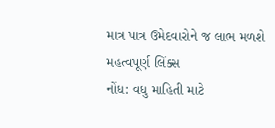માત્ર પાત્ર ઉમેદવારોને જ લાભ મળશે
મહત્વપૂર્ણ લિંક્સ
નોંધ: વધુ માહિતી માટે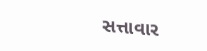સત્તાવાર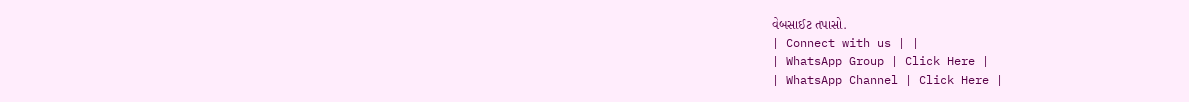વેબસાઈટ તપાસો.
| Connect with us | |
| WhatsApp Group | Click Here |
| WhatsApp Channel | Click Here |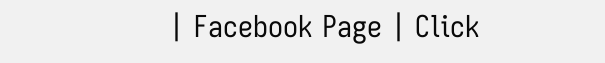| Facebook Page | Click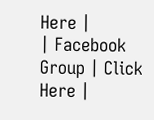Here |
| Facebook Group | Click Here |